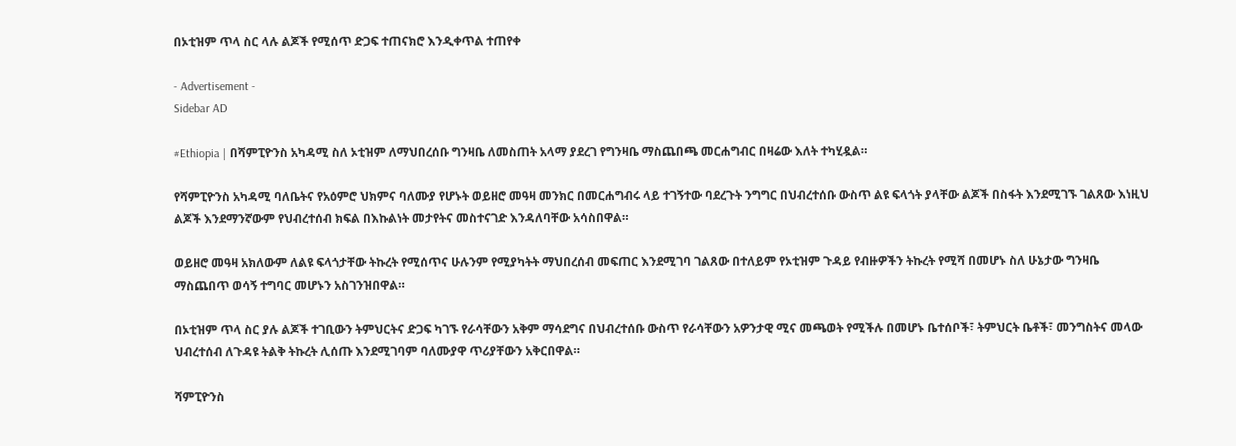በኦቲዝም ጥላ ስር ላሉ ልጆች የሚሰጥ ድጋፍ ተጠናክሮ እንዲቀጥል ተጠየቀ

- Advertisement -
Sidebar AD

#Ethiopia | በሻምፒዮንስ አካዳሚ ስለ ኦቲዝም ለማህበረሰቡ ግንዛቤ ለመስጠት አላማ ያደረገ የግንዛቤ ማስጨበጫ መርሐግብር በዛሬው እለት ተካሂዷል።

የሻምፒዮንስ አካዳሚ ባለቤትና የአዕምሮ ህክምና ባለሙያ የሆኑት ወይዘሮ መዓዛ መንክር በመርሐግብሩ ላይ ተገኝተው ባደረጉት ንግግር በህብረተሰቡ ውስጥ ልዩ ፍላጎት ያላቸው ልጆች በስፋት እንደሚገኙ ገልጸው እነዚህ ልጆች እንደማንኛውም የህብረተሰብ ክፍል በእኩልነት መታየትና መስተናገድ እንዳለባቸው አሳስበዋል።

ወይዘሮ መዓዛ አክለውም ለልዩ ፍላጎታቸው ትኩረት የሚሰጥና ሁሉንም የሚያካትት ማህበረሰብ መፍጠር እንደሚገባ ገልጸው በተለይም የኦቲዝም ጉዳይ የብዙዎችን ትኩረት የሚሻ በመሆኑ ስለ ሁኔታው ግንዛቤ ማስጨበጥ ወሳኝ ተግባር መሆኑን አስገንዝበዋል።

በኦቲዝም ጥላ ስር ያሉ ልጆች ተገቢውን ትምህርትና ድጋፍ ካገኙ የራሳቸውን አቅም ማሳደግና በህብረተሰቡ ውስጥ የራሳቸውን አዎንታዊ ሚና መጫወት የሚችሉ በመሆኑ ቤተሰቦች፣ ትምህርት ቤቶች፣ መንግስትና መላው ህብረተሰብ ለጉዳዩ ትልቅ ትኩረት ሊሰጡ እንደሚገባም ባለሙያዋ ጥሪያቸውን አቅርበዋል።

ሻምፒዮንስ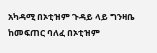አካዳሚ በኦቲዝም ጉዳይ ላይ ግንዛቤ ከመፍጠር ባለፈ በኦቲዝም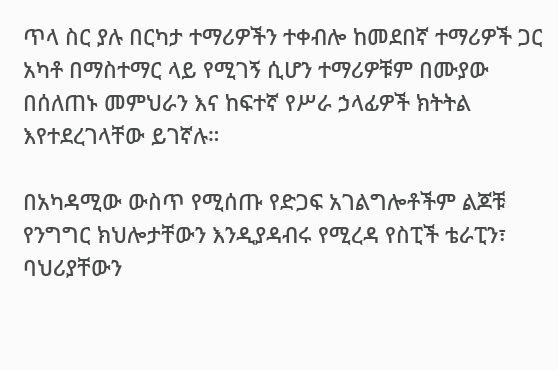ጥላ ስር ያሉ በርካታ ተማሪዎችን ተቀብሎ ከመደበኛ ተማሪዎች ጋር አካቶ በማስተማር ላይ የሚገኝ ሲሆን ተማሪዎቹም በሙያው በሰለጠኑ መምህራን እና ከፍተኛ የሥራ ኃላፊዎች ክትትል እየተደረገላቸው ይገኛሉ።

በአካዳሚው ውስጥ የሚሰጡ የድጋፍ አገልግሎቶችም ልጆቹ የንግግር ክህሎታቸውን እንዲያዳብሩ የሚረዳ የስፒች ቴራፒን፣ ባህሪያቸውን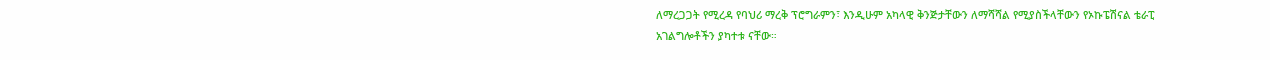ለማረጋጋት የሚረዳ የባህሪ ማረቅ ፕሮግራምን፣ እንዲሁም አካላዊ ቅንጅታቸውን ለማሻሻል የሚያስችላቸውን የኦኩፔሽናል ቴራፒ አገልግሎቶችን ያካተቱ ናቸው።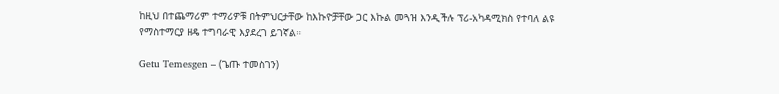ከዚህ በተጨማሪም ተማሪዎቹ በትምህርታቸው ከእኩዮቻቸው ጋር እኩል መጓዝ እንዲችሉ ፕሪ-አካዳሚክስ የተባለ ልዩ የማስተማርያ ዘዴ ተግባራዊ እያደረገ ይገኛል።

Getu Temesgen – (ጌጡ ተመስገን)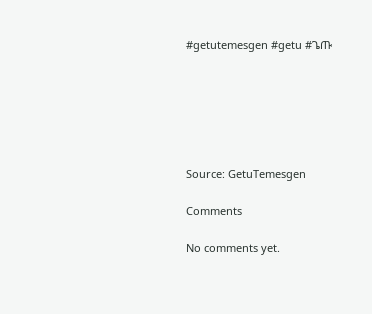#getutemesgen #getu #ጌጡ






Source: GetuTemesgen

Comments

No comments yet.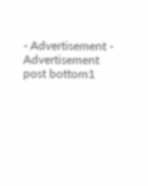- Advertisement -
Advertisement post bottom1